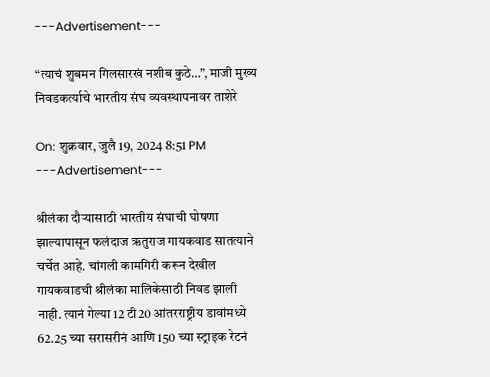---Advertisement---

“त्याचं शुबमन गिलसारखं नशीब कुठे…”, माजी मुख्य निवडकर्त्याचे भारतीय संघ व्यवस्थापनावर ताशेरे

On: शुक्रवार, जुलै 19, 2024 8:51 PM
---Advertisement---

श्रीलंका दौऱ्यासाठी भारतीय संघाची घोषणा झाल्यापासून फलंदाज ऋतुराज गायकवाड सातत्याने चर्चेत आहे. चांगली कामगिरी करून देखील गायकवाडची श्रीलंका मालिकेसाठी निवड झाली नाही. त्यानं गेल्या 12 टी20 आंतरराष्ट्रीय डावांमध्ये 62.25 च्या सरासरीनं आणि 150 च्या स्ट्राइक रेटनं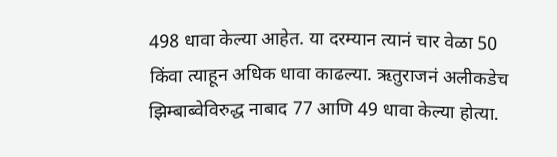498 धावा केल्या आहेत. या दरम्यान त्यानं चार वेळा 50 किंवा त्याहून अधिक धावा काढल्या. ऋतुराजनं अलीकडेच झिम्बाब्वेविरुद्ध नाबाद 77 आणि 49 धावा केल्या होत्या.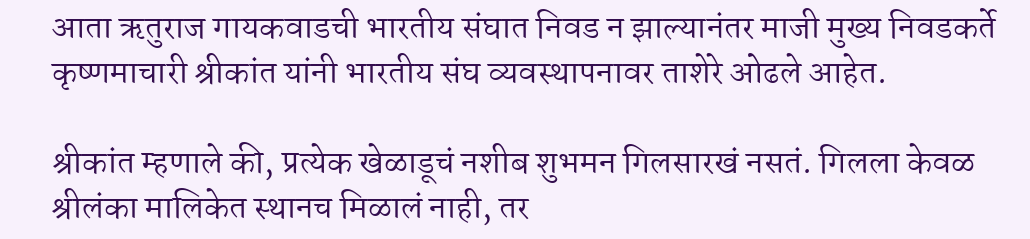आता ऋतुराज गायकवाडची भारतीय संघात निवड न झाल्यानंतर माजी मुख्य निवडकर्ते कृष्णमाचारी श्रीकांत यांनी भारतीय संघ व्यवस्थापनावर ताशेरे ओढले आहेत.

श्रीकांत म्हणाले की, प्रत्येक खेळाडूचं नशीब शुभमन गिलसारखं नसतं. गिलला केवळ श्रीलंका मालिकेत स्थानच मिळालं नाही, तर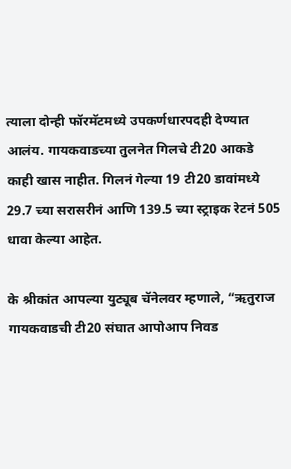त्याला दोन्ही फॉरमॅटमध्ये उपकर्णधारपदही देण्यात आलंय. गायकवाडच्या तुलनेत गिलचे टी20 आकडे काही खास नाहीत. गिलनं गेल्या 19 टी20 डावांमध्ये 29.7 च्या सरासरीनं आणि 139.5 च्या स्ट्राइक रेटनं 505 धावा केल्या आहेत.

के श्रीकांत आपल्या युट्यूब चॅनेलवर म्हणाले, “ऋतुराज गायकवाडची टी20 संघात आपोआप निवड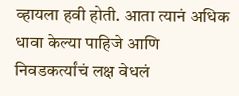व्हायला हवी होती. आता त्यानं अधिक धावा केल्या पाहिजे आणि निवडकर्त्यांचं लक्ष वेधलं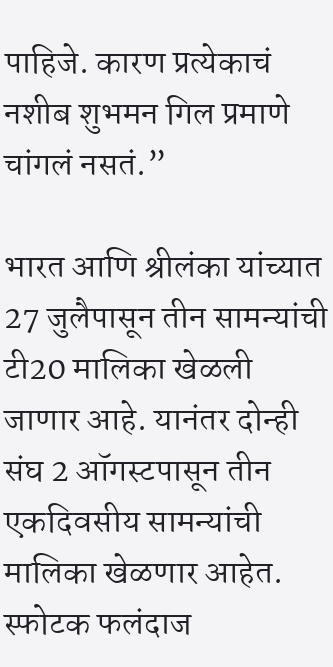पाहिजे. कारण प्रत्येकाचं नशीब शुभमन गिल प्रमाणे चांगलं नसतं.”

भारत आणि श्रीलंका यांच्यात 27 जुलैपासून तीन सामन्यांची टी20 मालिका खेळली जाणार आहे. यानंतर दोन्ही संघ 2 ऑगस्टपासून तीन एकदिवसीय सामन्यांची मालिका खेळणार आहेत. स्फोटक फलंदाज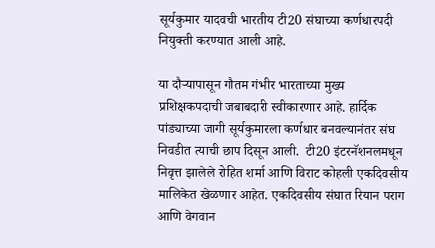सूर्यकुमार यादवची भारतीय टी20 संघाच्या कर्णधारपदी नियुक्ती करण्यात आली आहे.

या दौऱ्यापासून गौतम गंभीर भारताच्या मुख्य प्रशिक्षकपदाची जबाबदारी स्वीकारणार आहे. हार्दिक पांड्याच्या जागी सूर्यकुमारला कर्णधार बनवल्यानंतर संघ निवडीत त्याची छाप दिसून आली.  टी20 इंटरनॅशनलमधून निवृत्त झालेले रोहित शर्मा आणि विराट कोहली एकदिवसीय मालिकेत खेळणार आहेत. एकदिवसीय संघात रियान पराग आणि वेगवान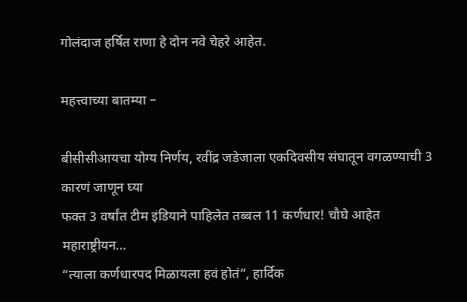गोलंदाज हर्षित राणा हे दोन नवे चेहरे आहेत.

महत्त्वाच्या बातम्या –

बीसीसीआयचा योग्य निर्णय, रवींद्र जडेजाला एकदिवसीय संघातून वगळण्याची 3 कारणं जाणून घ्या
फक्त 3 वर्षांत टीम इंडियाने पाहिलेत तब्बल 11 कर्णधार! चौघे आहेत महाराष्ट्रीयन…
“त्याला कर्णधारपद मिळायला हवं होतं”, हार्दिक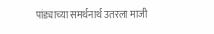पांड्याच्या समर्थनार्थ उतरला माजी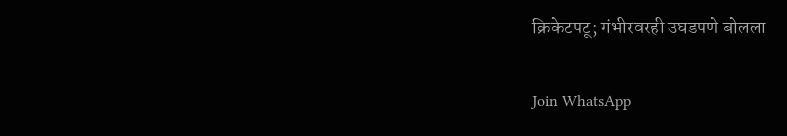क्रिकेटपटू; गंभीरवरही उघडपणे बोलला

Join WhatsApp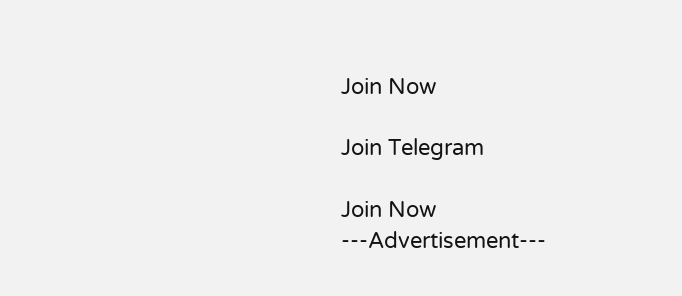Join Now

Join Telegram

Join Now
---Advertisement---